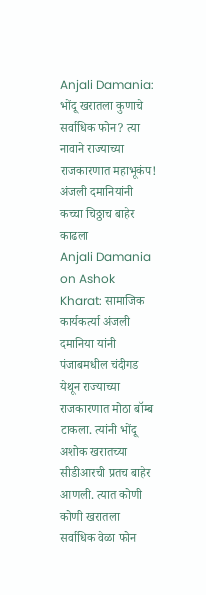Anjali Damania: भोंदू खरातला कुणाचे सर्वाधिक फोन? त्या नावाने राज्याच्या राजकारणात महाभूकंप! अंजली दमानियांनी कच्चा चिठ्ठाच बाहेर काढला
Anjali Damania on Ashok Kharat: सामाजिक कार्यकर्त्या अंजली दमानिया यांनी पंजाबमधील चंदीगड येथून राज्याच्या राजकारणात मोठा बॉम्ब टाकला. त्यांनी भोंदू अशोक खरातच्या सीडीआरची प्रतच बाहेर आणली. त्यात कोणी कोणी खरातला सर्वाधिक वेळा फोन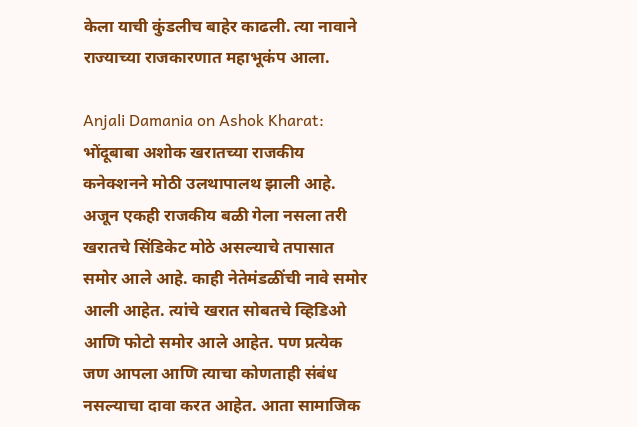केला याची कुंडलीच बाहेर काढली. त्या नावाने राज्याच्या राजकारणात महाभूकंप आला.

Anjali Damania on Ashok Kharat: भोंदूबाबा अशोक खरातच्या राजकीय कनेक्शनने मोठी उलथापालथ झाली आहे. अजून एकही राजकीय बळी गेला नसला तरी खरातचे सिंडिकेट मोठे असल्याचे तपासात समोर आले आहे. काही नेतेमंडळींची नावे समोर आली आहेत. त्यांचे खरात सोबतचे व्हिडिओ आणि फोटो समोर आले आहेत. पण प्रत्येक जण आपला आणि त्याचा कोणताही संबंध नसल्याचा दावा करत आहेत. आता सामाजिक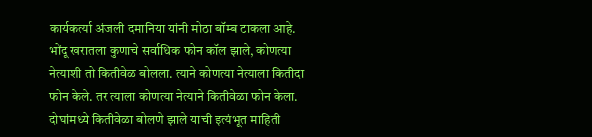कार्यकर्त्या अंजली दमानिया यांनी मोठा बॉम्ब टाकला आहे. भोंदू खरातला कुणाचे सर्वाधिक फोन कॉल झाले, कोणत्या नेत्याशी तो कितीवेळ बोलला. त्याने कोणत्या नेत्याला कितीदा फोन केले. तर त्याला कोणत्या नेत्याने कितीवेळा फोन केला. दोघांमध्ये कितीवेळा बोलणे झाले याची इत्यंभूत माहिती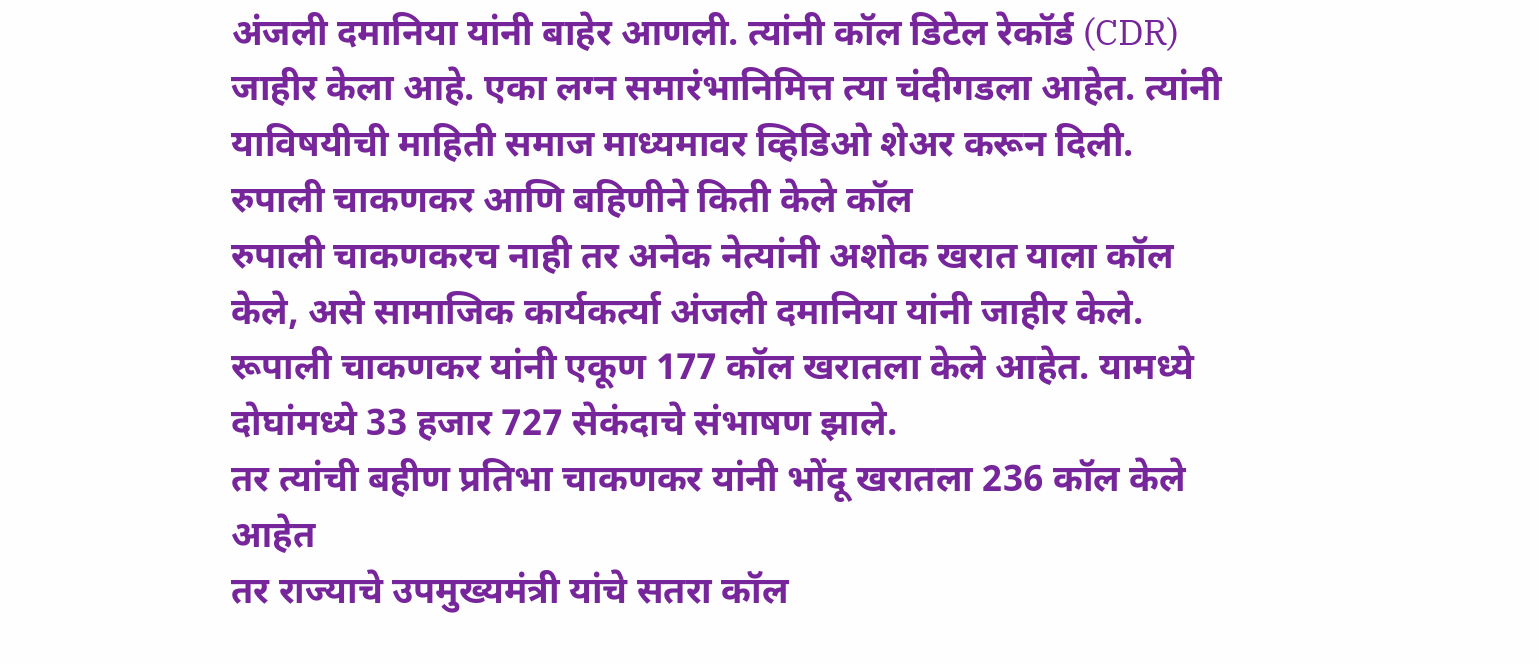अंजली दमानिया यांनी बाहेर आणली. त्यांनी कॉल डिटेल रेकॉर्ड (CDR) जाहीर केला आहे. एका लग्न समारंभानिमित्त त्या चंदीगडला आहेत. त्यांनी याविषयीची माहिती समाज माध्यमावर व्हिडिओ शेअर करून दिली.
रुपाली चाकणकर आणि बहिणीने किती केले कॉल
रुपाली चाकणकरच नाही तर अनेक नेत्यांनी अशोक खरात याला कॉल केले, असे सामाजिक कार्यकर्त्या अंजली दमानिया यांनी जाहीर केले. रूपाली चाकणकर यांनी एकूण 177 कॉल खरातला केले आहेत. यामध्ये दोघांमध्ये 33 हजार 727 सेकंदाचे संभाषण झाले.
तर त्यांची बहीण प्रतिभा चाकणकर यांनी भोंदू खरातला 236 कॉल केले आहेत
तर राज्याचे उपमुख्यमंत्री यांचे सतरा कॉल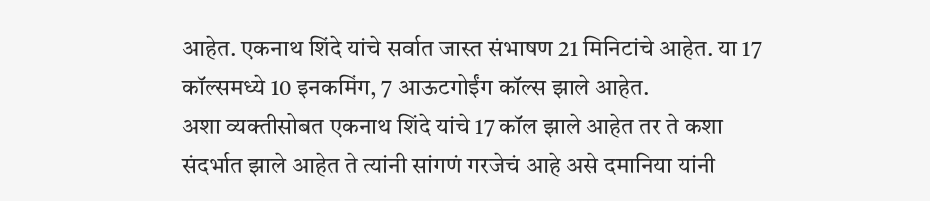आहेत. एकनाथ शिंदे यांचे सर्वात जास्त संभाषण 21 मिनिटांचे आहेत. या 17 कॉल्समध्ये 10 इनकमिंग, 7 आऊटगोईंग कॉल्स झाले आहेत.
अशा व्यक्तीसोबत एकनाथ शिंदे यांचे 17 कॉल झाले आहेत तर ते कशा संदर्भात झाले आहेत ते त्यांनी सांगणं गरजेचं आहे असे दमानिया यांनी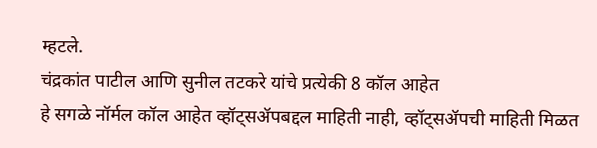म्हटले.
चंद्रकांत पाटील आणि सुनील तटकरे यांचे प्रत्येकी 8 कॉल आहेत
हे सगळे नॉर्मल कॉल आहेत व्हॉट्सॲपबद्दल माहिती नाही, व्हॉट्सॲपची माहिती मिळत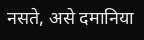नसते, असे दमानिया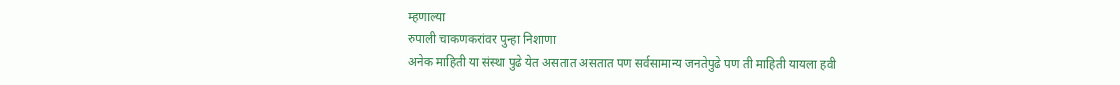म्हणाल्या
रुपाली चाकणकरांवर पुन्हा निशाणा
अनेक माहिती या संस्था पुढे येत असतात असतात पण सर्वसामान्य जनतेपुढे पण ती माहिती यायला हवी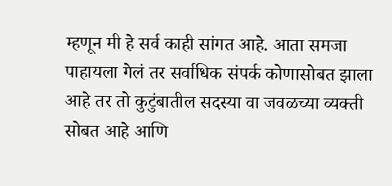म्हणून मी हे सर्व काही सांगत आहे. आता समजा पाहायला गेलं तर सर्वाधिक संपर्क कोणासोबत झाला आहे तर तो कुटुंबातील सदस्या वा जवळच्या व्यक्ती सोबत आहे आणि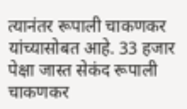त्यानंतर रूपाली चाकणकर यांच्यासोबत आहे. 33 हजार पेक्षा जास्त सेकंद रूपाली चाकणकर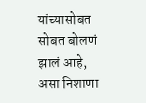यांच्यासोबत सोबत बोलणं झालं आहे, असा निशाणा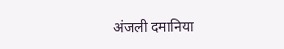अंजली दमानिया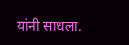यांनी साधला.